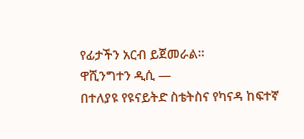የፊታችን አርብ ይጀመራል።
ዋሺንግተን ዲሲ —
በተለያዩ የዩናይትድ ስቴትስና የካናዳ ከፍተኛ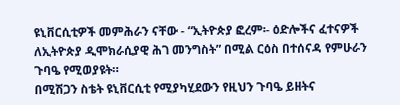ዩኒቨርሲቲዎች መምሕራን ናቸው - “ኢትዮጵያ ፎረም፡- ዕድሎችና ፈተናዎች ለኢትዮጵያ ዲሞክራሲያዊ ሕገ መንግስት” በሚል ርዕስ በተሰናዳ የምሁራን ጉባዔ የሚወያዩት።
በሚሽጋን ስቴት ዩኒቨርሲቲ የሚያካሂደውን የዚህን ጉባዔ ይዘትና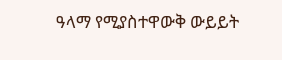ዓላማ የሚያስተዋውቅ ውይይት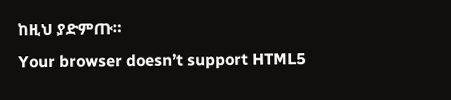ከዚህ ያድምጡ።
Your browser doesn’t support HTML5